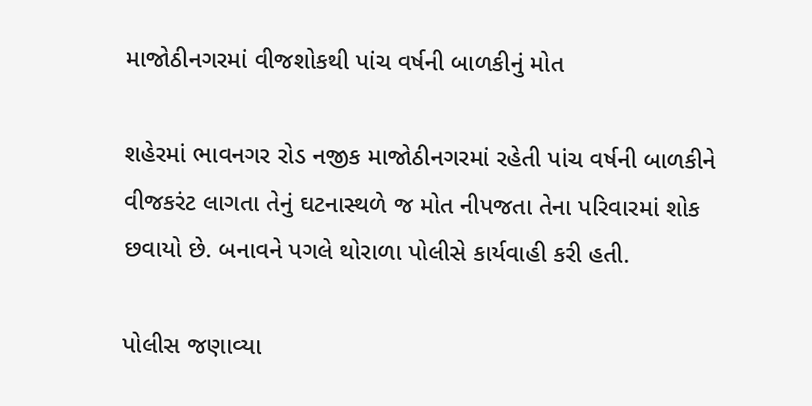માજોઠીનગરમાં વીજશોકથી પાંચ વર્ષની બાળકીનું મોત

શહેરમાં ભાવનગર રોડ નજીક માજોઠીનગરમાં રહેતી પાંચ વર્ષની બાળકીને વીજકરંટ લાગતા તેનું ઘટનાસ્થળે જ મોત નીપજતા તેના પરિવારમાં શોક છવાયો છે. બનાવને પગલે થોરાળા પોલીસે કાર્યવાહી કરી હતી.

પોલીસ જણાવ્યા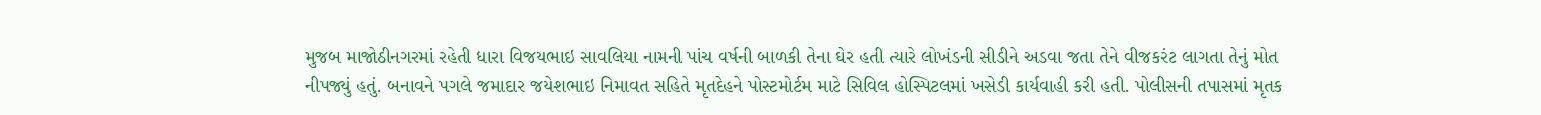મુજબ માજોઠીનગરમાં રહેતી ધારા વિજયભાઇ સાવલિયા નામની પાંચ વર્ષની બાળકી તેના ઘેર હતી ત્યારે લોખંડની સીડીને અડવા જતા તેને વીજકરંટ લાગતા તેનું મોત નીપજ્યું હતું. બનાવને પગલે જમાદાર જયેશભાઇ નિમાવત સહિતે મૃતદેહને પોસ્ટમોર્ટમ માટે સિવિલ હોસ્પિટલમાં ખસેડી કાર્યવાહી કરી હતી. પોલીસની તપાસમાં મૃતક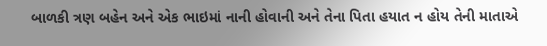બાળકી ત્રણ બહેન અને એક ભાઇમાં નાની હોવાની અને તેના પિતા હયાત ન હોય તેની માતાએ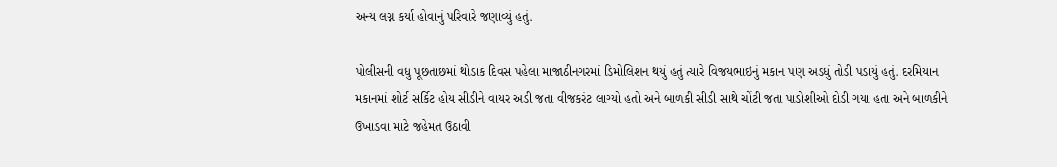અન્ય લગ્ન કર્યા હોવાનું પરિવારે જણાવ્યું હતું.

પોલીસની વધુ પૂછતાછમાં થોડાક દિવસ પહેલા માજાઠીનગરમાં ડિમોલિશન થયું હતું ત્યારે વિજયભાઇનું મકાન પણ અડધું તોડી પડાયું હતું. દરમિયાન મકાનમાં શોર્ટ સર્કિટ હોય સીડીને વાયર અડી જતા વીજકરંટ લાગ્યો હતો અને બાળકી સીડી સાથે ચોંટી જતા પાડોશીઓ દોડી ગયા હતા અને બાળકીને ઉખાડવા માટે જહેમત ઉઠાવી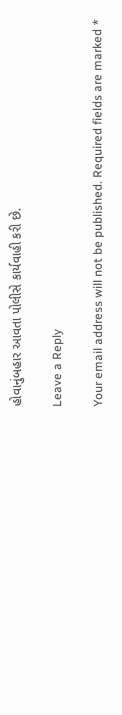હોવાનુંબહાર આવતા પોલીસે કાર્યવાહી કરી છે.

Leave a Reply

Your email address will not be published. Required fields are marked *